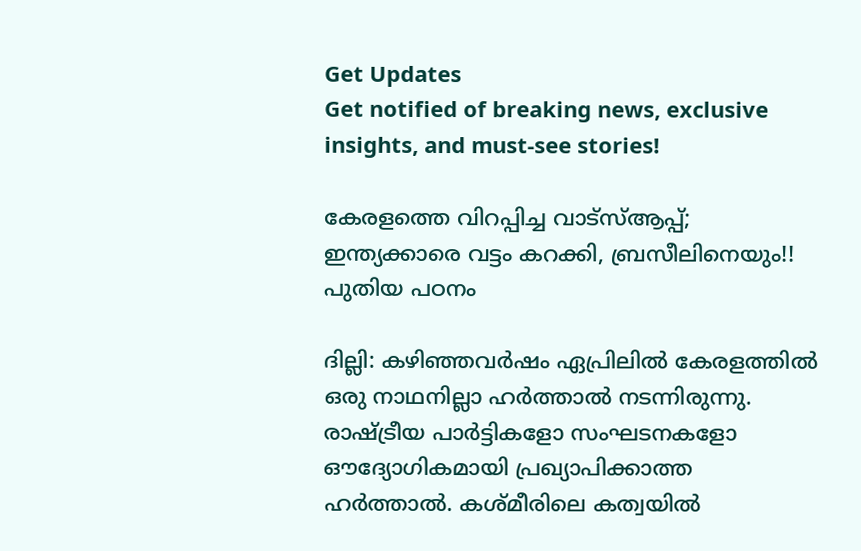Get Updates
Get notified of breaking news, exclusive insights, and must-see stories!

കേരളത്തെ വിറപ്പിച്ച വാട്‌സ്ആപ്പ്; ഇന്ത്യക്കാരെ വട്ടം കറക്കി, ബ്രസീലിനെയും!! പുതിയ പഠനം

ദില്ലി: കഴിഞ്ഞവര്‍ഷം ഏപ്രിലില്‍ കേരളത്തില്‍ ഒരു നാഥനില്ലാ ഹര്‍ത്താല്‍ നടന്നിരുന്നു. രാഷ്ട്രീയ പാര്‍ട്ടികളോ സംഘടനകളോ ഔദ്യോഗികമായി പ്രഖ്യാപിക്കാത്ത ഹര്‍ത്താല്‍. കശ്മീരിലെ കത്വയില്‍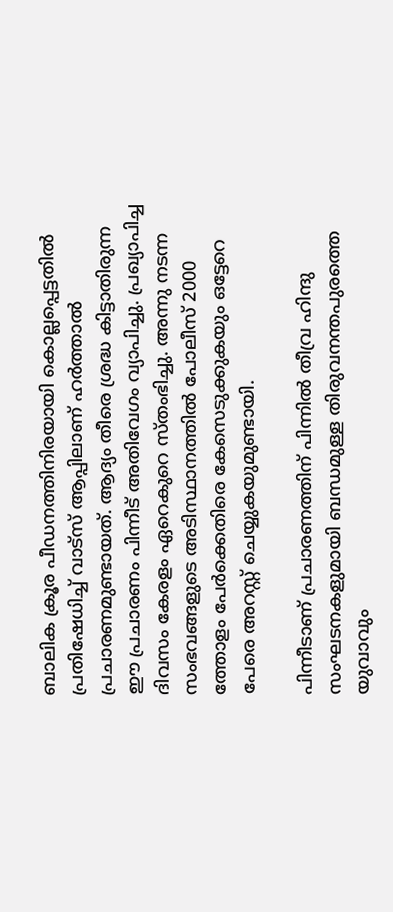ബാലിക ക്രൂര പീഡനത്തിനിരയായി കൊല്ലപ്പെട്ടതില്‍ പ്രതിഷേധിച്ച് വാട്‌സ് ആപ്പിലാണ് ഹര്‍ത്താല്‍ പ്രചാരണമുണ്ടായത്. ആദ്യം തീരെ ശ്രദ്ധ കിട്ടാതിരുന്ന ഈ പ്രചാരണം പിന്നീട് അതിവേഗം വ്യാപിച്ചു. പ്രഖ്യാപിച്ച ദിവസം കേരളം ഏറെകുറെ സ്തംഭിച്ചു. അന്നു നടന്ന സംഭവങ്ങളുടെ അടിസ്ഥാനത്തില്‍ പോലീസ് 2000 ത്തോളം പേര്‍ക്കെതിരെ കേസെടുക്കുകയും ഒട്ടേറെ പേരെ അറസ്റ്റ് ചെയ്യുകയുമുണ്ടായി.

പിന്നീടാണ് പ്രചാരണത്തിന് പിന്നില്‍ തീവ്ര ഹിന്ദു സംഘടനകളുമായി ബന്ധമുള്ള തിരുവനന്തപുരത്തെ യുവാവും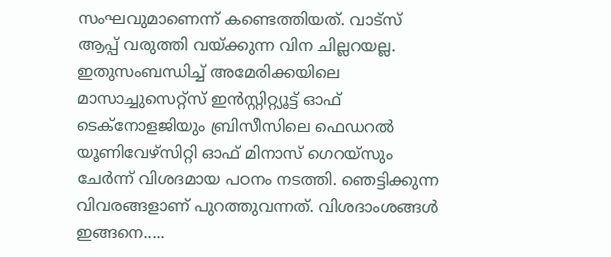സംഘവുമാണെന്ന് കണ്ടെത്തിയത്. വാട്‌സ് ആപ്പ് വരുത്തി വയ്ക്കുന്ന വിന ചില്ലറയല്ല. ഇതുസംബന്ധിച്ച് അമേരിക്കയിലെ മാസാച്ചുസെറ്റ്‌സ് ഇന്‍സ്റ്റിറ്റ്യൂട്ട് ഓഫ് ടെക്‌നോളജിയും ബ്രിസീസിലെ ഫെഡറല്‍ യൂണിവേഴ്‌സിറ്റി ഓഫ് മിനാസ് ഗെറയ്‌സും ചേര്‍ന്ന് വിശദമായ പഠനം നടത്തി. ഞെട്ടിക്കുന്ന വിവരങ്ങളാണ് പുറത്തുവന്നത്. വിശദാംശങ്ങള്‍ ഇങ്ങനെ.....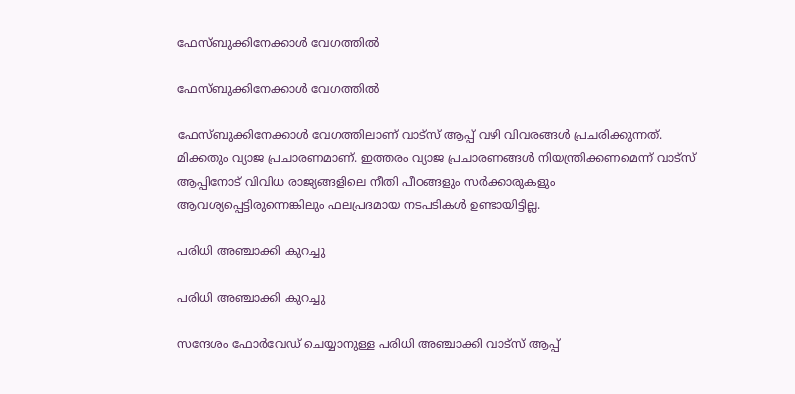ഫേസ്ബുക്കിനേക്കാള്‍ വേഗത്തില്‍

ഫേസ്ബുക്കിനേക്കാള്‍ വേഗത്തില്‍

ഫേസ്ബുക്കിനേക്കാള്‍ വേഗത്തിലാണ് വാട്‌സ് ആപ്പ് വഴി വിവരങ്ങള്‍ പ്രചരിക്കുന്നത്. മിക്കതും വ്യാജ പ്രചാരണമാണ്. ഇത്തരം വ്യാജ പ്രചാരണങ്ങള്‍ നിയന്ത്രിക്കണമെന്ന് വാട്‌സ് ആപ്പിനോട് വിവിധ രാജ്യങ്ങളിലെ നീതി പീഠങ്ങളും സര്‍ക്കാരുകളും ആവശ്യപ്പെട്ടിരുന്നെങ്കിലും ഫലപ്രദമായ നടപടികള്‍ ഉണ്ടായിട്ടില്ല.

പരിധി അഞ്ചാക്കി കുറച്ചു

പരിധി അഞ്ചാക്കി കുറച്ചു

സന്ദേശം ഫോര്‍വേഡ് ചെയ്യാനുള്ള പരിധി അഞ്ചാക്കി വാട്‌സ് ആപ്പ്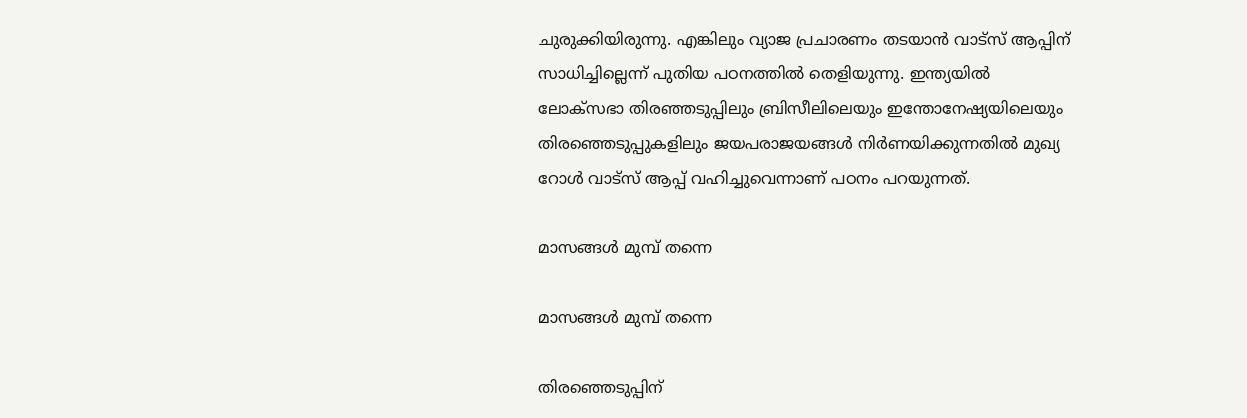ചുരുക്കിയിരുന്നു. എങ്കിലും വ്യാജ പ്രചാരണം തടയാന്‍ വാട്‌സ് ആപ്പിന് സാധിച്ചില്ലെന്ന് പുതിയ പഠനത്തില്‍ തെളിയുന്നു. ഇന്ത്യയില്‍ ലോക്‌സഭാ തിരഞ്ഞടുപ്പിലും ബ്രിസീലിലെയും ഇന്തോനേഷ്യയിലെയും തിരഞ്ഞെടുപ്പുകളിലും ജയപരാജയങ്ങള്‍ നിര്‍ണയിക്കുന്നതില്‍ മുഖ്യ റോള്‍ വാട്‌സ് ആപ്പ് വഹിച്ചുവെന്നാണ് പഠനം പറയുന്നത്.

മാസങ്ങള്‍ മുമ്പ് തന്നെ

മാസങ്ങള്‍ മുമ്പ് തന്നെ

തിരഞ്ഞെടുപ്പിന്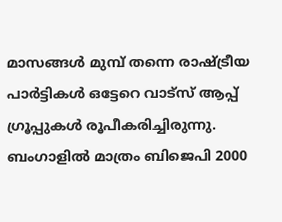മാസങ്ങള്‍ മുമ്പ് തന്നെ രാഷ്ട്രീയ പാര്‍ട്ടികള്‍ ഒട്ടേറെ വാട്‌സ് ആപ്പ് ഗ്രൂപ്പുകള്‍ രൂപീകരിച്ചിരുന്നു. ബംഗാളില്‍ മാത്രം ബിജെപി 2000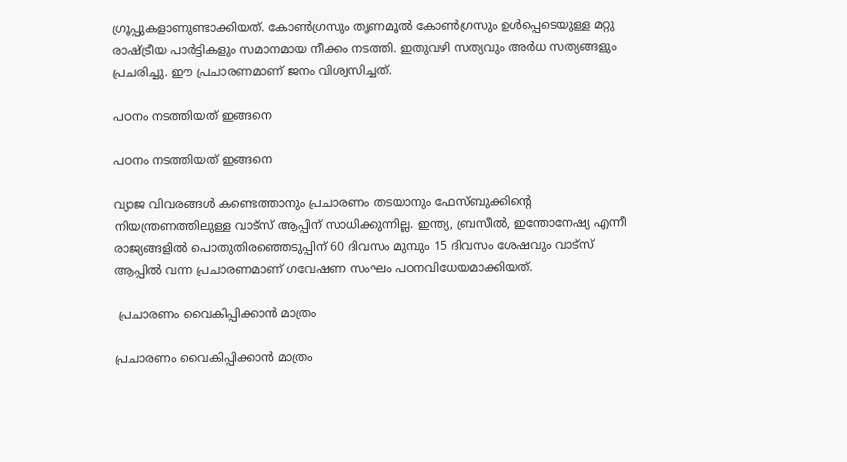ഗ്രൂപ്പുകളാണുണ്ടാക്കിയത്. കോണ്‍ഗ്രസും തൃണമൂല്‍ കോണ്‍ഗ്രസും ഉള്‍പ്പെടെയുള്ള മറ്റു രാഷ്ട്രീയ പാര്‍ട്ടികളും സമാനമായ നീക്കം നടത്തി. ഇതുവഴി സത്യവും അര്‍ധ സത്യങ്ങളും പ്രചരിച്ചു. ഈ പ്രചാരണമാണ് ജനം വിശ്വസിച്ചത്.

പഠനം നടത്തിയത് ഇങ്ങനെ

പഠനം നടത്തിയത് ഇങ്ങനെ

വ്യാജ വിവരങ്ങള്‍ കണ്ടെത്താനും പ്രചാരണം തടയാനും ഫേസ്ബുക്കിന്റെ നിയന്ത്രണത്തിലുള്ള വാട്‌സ് ആപ്പിന് സാധിക്കുന്നില്ല. ഇന്ത്യ, ബ്രസീല്‍, ഇന്തോനേഷ്യ എന്നീ രാജ്യങ്ങളില്‍ പൊതുതിരഞ്ഞെടുപ്പിന് 60 ദിവസം മുമ്പും 15 ദിവസം ശേഷവും വാട്‌സ് ആപ്പില്‍ വന്ന പ്രചാരണമാണ് ഗവേഷണ സംഘം പഠനവിധേയമാക്കിയത്.

 പ്രചാരണം വൈകിപ്പിക്കാന്‍ മാത്രം

പ്രചാരണം വൈകിപ്പിക്കാന്‍ മാത്രം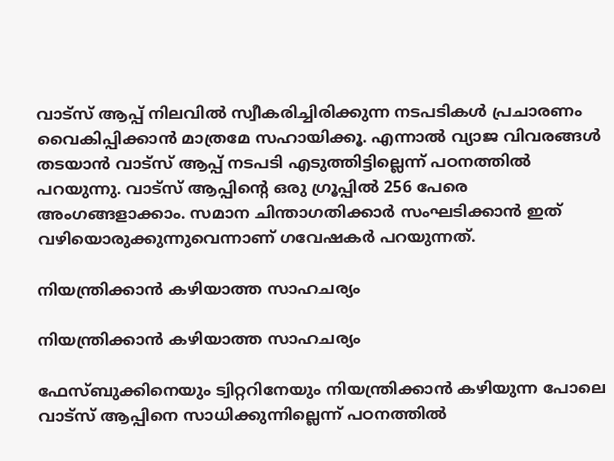വാട്‌സ് ആപ്പ് നിലവില്‍ സ്വീകരിച്ചിരിക്കുന്ന നടപടികള്‍ പ്രചാരണം വൈകിപ്പിക്കാന്‍ മാത്രമേ സഹായിക്കൂ. എന്നാല്‍ വ്യാജ വിവരങ്ങള്‍ തടയാന്‍ വാട്‌സ് ആപ്പ് നടപടി എടുത്തിട്ടില്ലെന്ന് പഠനത്തില്‍ പറയുന്നു. വാട്‌സ് ആപ്പിന്റെ ഒരു ഗ്രൂപ്പില്‍ 256 പേരെ അംഗങ്ങളാക്കാം. സമാന ചിന്താഗതിക്കാര്‍ സംഘടിക്കാന്‍ ഇത് വഴിയൊരുക്കുന്നുവെന്നാണ് ഗവേഷകര്‍ പറയുന്നത്.

നിയന്ത്രിക്കാന്‍ കഴിയാത്ത സാഹചര്യം

നിയന്ത്രിക്കാന്‍ കഴിയാത്ത സാഹചര്യം

ഫേസ്ബുക്കിനെയും ട്വിറ്ററിനേയും നിയന്ത്രിക്കാന്‍ കഴിയുന്ന പോലെ വാട്‌സ് ആപ്പിനെ സാധിക്കുന്നില്ലെന്ന് പഠനത്തില്‍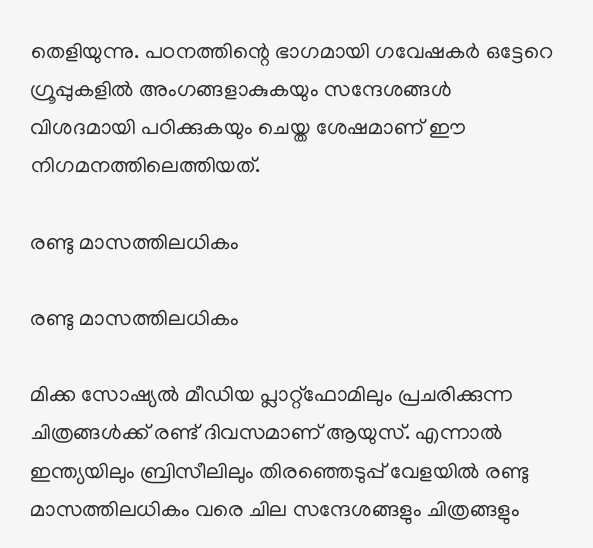തെളിയുന്നു. പഠനത്തിന്റെ ഭാഗമായി ഗവേഷകര്‍ ഒട്ടേറെ ഗ്രൂപ്പുകളില്‍ അംഗങ്ങളാകുകയും സന്ദേശങ്ങള്‍ വിശദമായി പഠിക്കുകയും ചെയ്ത ശേഷമാണ് ഈ നിഗമനത്തിലെത്തിയത്.

രണ്ടു മാസത്തിലധികം

രണ്ടു മാസത്തിലധികം

മിക്ക സോഷ്യല്‍ മീഡിയ പ്ലാറ്റ്‌ഫോമിലും പ്രചരിക്കുന്ന ചിത്രങ്ങള്‍ക്ക് രണ്ട് ദിവസമാണ് ആയുസ്. എന്നാല്‍ ഇന്ത്യയിലും ബ്രിസീലിലും തിരഞ്ഞെടുപ്പ് വേളയില്‍ രണ്ടു മാസത്തിലധികം വരെ ചില സന്ദേശങ്ങളും ചിത്രങ്ങളും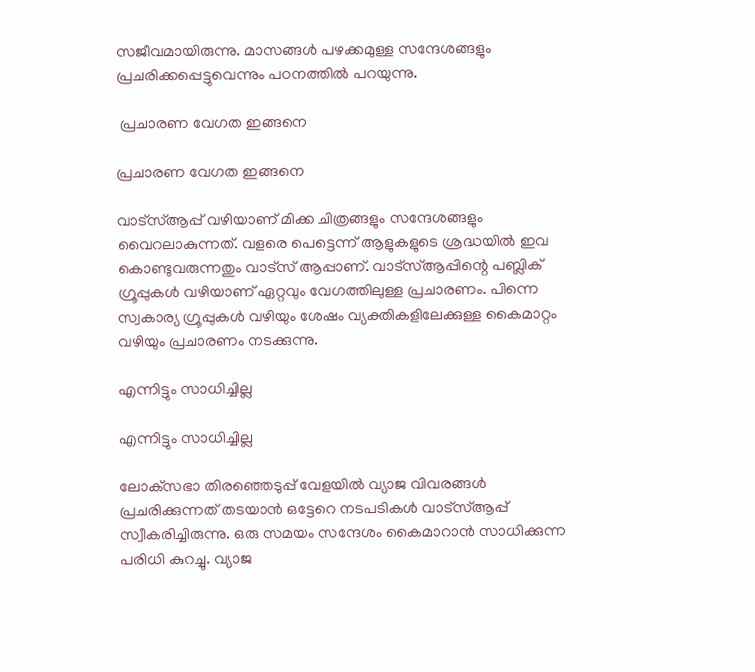സജീവമായിരുന്നു. മാസങ്ങള്‍ പഴക്കമുള്ള സന്ദേശങ്ങളും പ്രചരിക്കപ്പെട്ടുവെന്നും പഠനത്തില്‍ പറയുന്നു.

 പ്രചാരണ വേഗത ഇങ്ങനെ

പ്രചാരണ വേഗത ഇങ്ങനെ

വാട്‌സ്ആപ്പ് വഴിയാണ് മിക്ക ചിത്രങ്ങളും സന്ദേശങ്ങളും വൈറലാകുന്നത്. വളരെ പെട്ടെന്ന് ആളുകളുടെ ശ്രദ്ധയില്‍ ഇവ കൊണ്ടുവരുന്നതും വാട്‌സ് ആപ്പാണ്. വാട്‌സ്ആപ്പിന്റെ പബ്ലിക് ഗ്രൂപ്പുകള്‍ വഴിയാണ് ഏറ്റവും വേഗത്തിലുള്ള പ്രചാരണം. പിന്നെ സ്വകാര്യ ഗ്രൂപ്പുകള്‍ വഴിയും ശേഷം വ്യക്തികളിലേക്കുള്ള കൈമാറ്റം വഴിയും പ്രചാരണം നടക്കുന്നു.

എന്നിട്ടും സാധിച്ചില്ല

എന്നിട്ടും സാധിച്ചില്ല

ലോക്‌സഭാ തിരഞ്ഞെടുപ്പ് വേളയില്‍ വ്യാജ വിവരങ്ങള്‍ പ്രചരിക്കുന്നത് തടയാന്‍ ഒട്ടേറെ നടപടികള്‍ വാട്‌സ്ആപ്പ് സ്വീകരിച്ചിരുന്നു. ഒരു സമയം സന്ദേശം കൈമാറാന്‍ സാധിക്കുന്ന പരിധി കുറച്ചു. വ്യാജ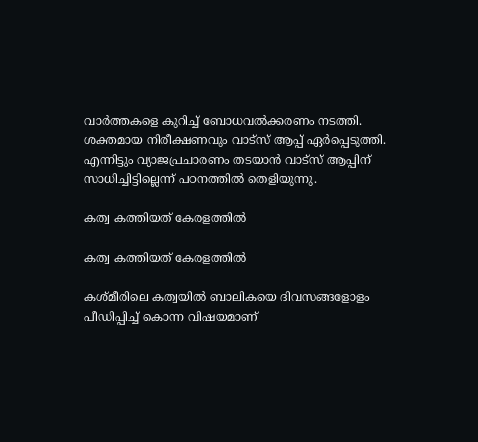വാര്‍ത്തകളെ കുറിച്ച് ബോധവല്‍ക്കരണം നടത്തി. ശക്തമായ നിരീക്ഷണവും വാട്‌സ് ആപ്പ് ഏര്‍പ്പെടുത്തി. എന്നിട്ടും വ്യാജപ്രചാരണം തടയാന്‍ വാട്‌സ് ആപ്പിന് സാധിച്ചിട്ടില്ലെന്ന് പഠനത്തില്‍ തെളിയുന്നു.

കത്വ കത്തിയത് കേരളത്തില്‍

കത്വ കത്തിയത് കേരളത്തില്‍

കശ്മീരിലെ കത്വയില്‍ ബാലികയെ ദിവസങ്ങളോളം പീഡിപ്പിച്ച് കൊന്ന വിഷയമാണ്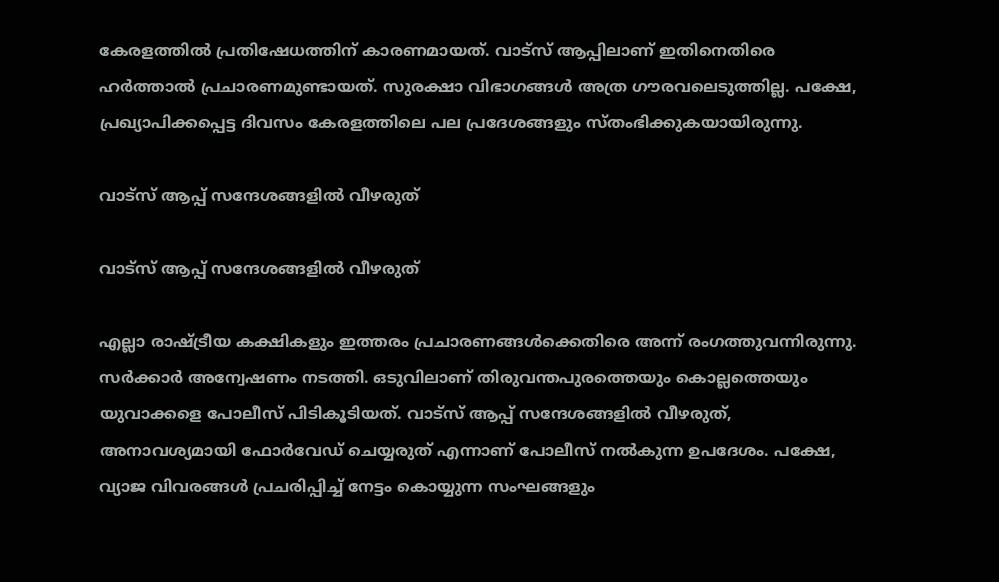കേരളത്തില്‍ പ്രതിഷേധത്തിന് കാരണമായത്. വാട്‌സ് ആപ്പിലാണ് ഇതിനെതിരെ ഹര്‍ത്താല്‍ പ്രചാരണമുണ്ടായത്. സുരക്ഷാ വിഭാഗങ്ങള്‍ അത്ര ഗൗരവലെടുത്തില്ല. പക്ഷേ, പ്രഖ്യാപിക്കപ്പെട്ട ദിവസം കേരളത്തിലെ പല പ്രദേശങ്ങളും സ്തംഭിക്കുകയായിരുന്നു.

വാട്‌സ് ആപ്പ് സന്ദേശങ്ങളില്‍ വീഴരുത്

വാട്‌സ് ആപ്പ് സന്ദേശങ്ങളില്‍ വീഴരുത്

എല്ലാ രാഷ്ട്രീയ കക്ഷികളും ഇത്തരം പ്രചാരണങ്ങള്‍ക്കെതിരെ അന്ന് രംഗത്തുവന്നിരുന്നു. സര്‍ക്കാര്‍ അന്വേഷണം നടത്തി. ഒടുവിലാണ് തിരുവന്തപുരത്തെയും കൊല്ലത്തെയും യുവാക്കളെ പോലീസ് പിടികൂടിയത്. വാട്‌സ് ആപ്പ് സന്ദേശങ്ങളില്‍ വീഴരുത്, അനാവശ്യമായി ഫോര്‍വേഡ് ചെയ്യരുത് എന്നാണ് പോലീസ് നല്‍കുന്ന ഉപദേശം. പക്ഷേ, വ്യാജ വിവരങ്ങള്‍ പ്രചരിപ്പിച്ച് നേട്ടം കൊയ്യുന്ന സംഘങ്ങളും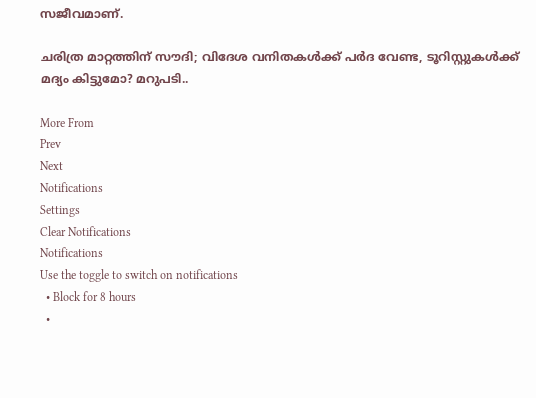സജീവമാണ്.

ചരിത്ര മാറ്റത്തിന് സൗദി; വിദേശ വനിതകള്‍ക്ക് പര്‍ദ വേണ്ട, ടൂറിസ്റ്റുകള്‍ക്ക് മദ്യം കിട്ടുമോ? മറുപടി..

More From
Prev
Next
Notifications
Settings
Clear Notifications
Notifications
Use the toggle to switch on notifications
  • Block for 8 hours
  •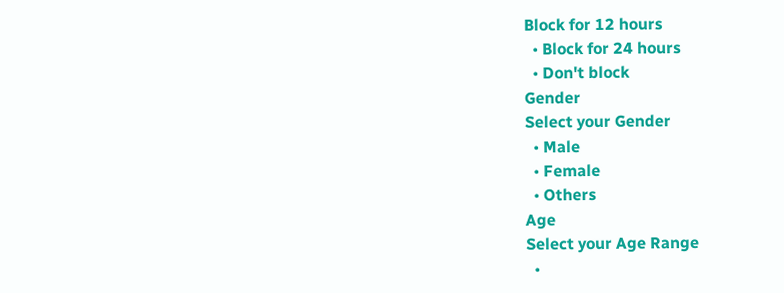Block for 12 hours
  • Block for 24 hours
  • Don't block
Gender
Select your Gender
  • Male
  • Female
  • Others
Age
Select your Age Range
  •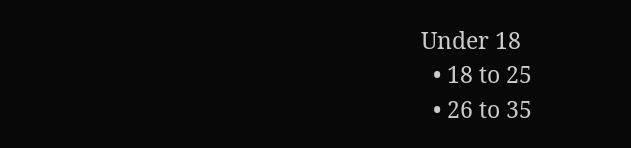Under 18
  • 18 to 25
  • 26 to 35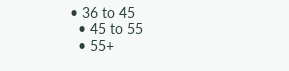• 36 to 45
  • 45 to 55
  • 55+